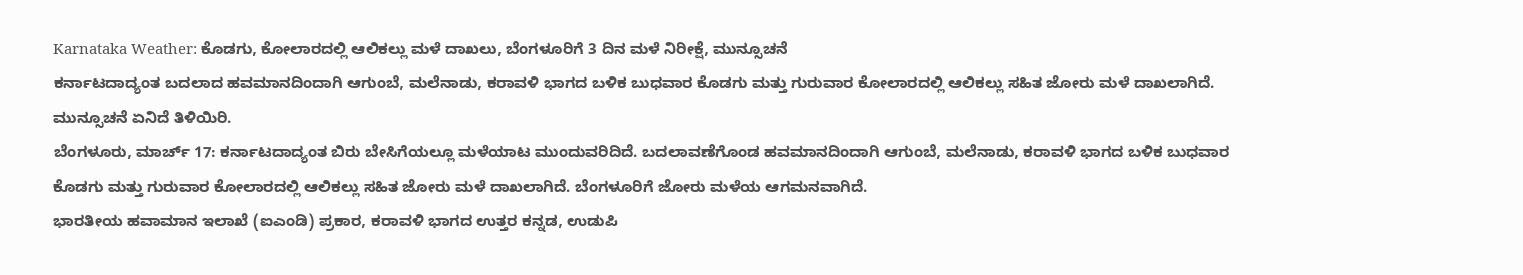Karnataka Weather: ಕೊಡಗು, ಕೋಲಾರದಲ್ಲಿ ಆಲಿಕಲ್ಲು ಮಳೆ ದಾಖಲು, ಬೆಂಗಳೂರಿಗೆ 3 ದಿನ ಮಳೆ ನಿರೀಕ್ಷೆ, ಮುನ್ಸೂಚನೆ
ಕರ್ನಾಟದಾದ್ಯಂತ ಬದಲಾದ ಹವಮಾನದಿಂದಾಗಿ ಆಗುಂಬೆ, ಮಲೆನಾಡು, ಕರಾವಳಿ ಭಾಗದ ಬಳಿಕ ಬುಧವಾರ ಕೊಡಗು ಮತ್ತು ಗುರುವಾರ ಕೋಲಾರದಲ್ಲಿ ಆಲಿಕಲ್ಲು ಸಹಿತ ಜೋರು ಮಳೆ ದಾಖಲಾಗಿದೆ. ಮುನ್ಸೂಚನೆ ಏನಿದೆ ತಿಳಿಯಿರಿ.
ಬೆಂಗಳೂರು, ಮಾರ್ಚ್ 17: ಕರ್ನಾಟದಾದ್ಯಂತ ಬಿರು ಬೇಸಿಗೆಯಲ್ಲೂ ಮಳೆಯಾಟ ಮುಂದುವರಿದಿದೆ. ಬದಲಾವಣೆಗೊಂಡ ಹವಮಾನದಿಂದಾಗಿ ಆಗುಂಬೆ, ಮಲೆನಾಡು, ಕರಾವಳಿ ಭಾಗದ ಬಳಿಕ ಬುಧವಾರ ಕೊಡಗು ಮತ್ತು ಗುರುವಾರ ಕೋಲಾರದಲ್ಲಿ ಆಲಿಕಲ್ಲು ಸಹಿತ ಜೋರು ಮಳೆ ದಾಖಲಾಗಿದೆ. ಬೆಂಗಳೂರಿಗೆ ಜೋರು ಮಳೆಯ ಆಗಮನವಾಗಿದೆ.
ಭಾರತೀಯ ಹವಾಮಾನ ಇಲಾಖೆ (ಐಎಂಡಿ) ಪ್ರಕಾರ, ಕರಾವಳಿ ಭಾಗದ ಉತ್ತರ ಕನ್ನಡ, ಉಡುಪಿ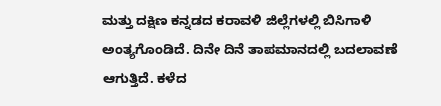ಮತ್ತು ದಕ್ಷಿಣ ಕನ್ನಡದ ಕರಾವಳಿ ಜಿಲ್ಲೆಗಳಲ್ಲಿ ಬಿಸಿಗಾಳಿ ಅಂತ್ಯಗೊಂಡಿದೆ. ದಿನೇ ದಿನೆ ತಾಪಮಾನದಲ್ಲಿ ಬದಲಾವಣೆ ಆಗುತ್ತಿದೆ. ಕಳೆದ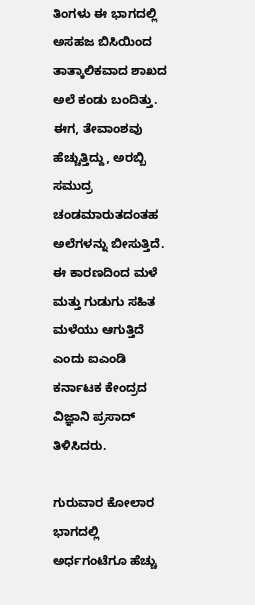ತಿಂಗಳು ಈ ಭಾಗದಲ್ಲಿ ಅಸಹಜ ಬಿಸಿಯಿಂದ ತಾತ್ಕಾಲಿಕವಾದ ಶಾಖದ ಅಲೆ ಕಂಡು ಬಂದಿತ್ತು. ಈಗ, ತೇವಾಂಶವು ಹೆಚ್ಚುತ್ತಿದ್ದು, ಅರಬ್ಬಿ ಸಮುದ್ರ ಚಂಡಮಾರುತದಂತಹ ಅಲೆಗಳನ್ನು ಬೀಸುತ್ತಿದೆ. ಈ ಕಾರಣದಿಂದ ಮಳೆ ಮತ್ತು ಗುಡುಗು ಸಹಿತ ಮಳೆಯು ಆಗುತ್ತಿದೆ ಎಂದು ಐಎಂಡಿ ಕರ್ನಾಟಕ ಕೇಂದ್ರದ ವಿಜ್ಞಾನಿ ಪ್ರಸಾದ್ ತಿಳಿಸಿದರು.

ಗುರುವಾರ ಕೋಲಾರ ಭಾಗದಲ್ಲಿ ಅರ್ಧಗಂಟೆಗೂ ಹೆಚ್ಚು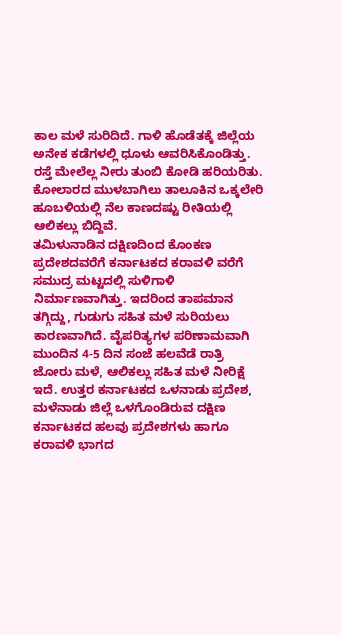ಕಾಲ ಮಳೆ ಸುರಿದಿದೆ. ಗಾಳಿ ಹೊಡೆತಕ್ಕೆ ಜಿಲ್ಲೆಯ ಅನೇಕ ಕಡೆಗಳಲ್ಲಿ ಧೂಳು ಆವರಿಸಿಕೊಂಡಿತ್ತು. ರಸ್ತೆ ಮೇಲೆಲ್ಲ ನೀರು ತುಂಬಿ ಕೋಡಿ ಹರಿಯರಿತು. ಕೋಲಾರದ ಮುಳಬಾಗಿಲು ತಾಲೂಕಿನ ಒಕ್ಕಲೇರಿ ಹೂಬಳಿಯಲ್ಲಿ ನೆಲ ಕಾಣದಷ್ಟು ರೀತಿಯಲ್ಲಿ ಆಲಿಕಲ್ಲು ಬಿದ್ದಿವೆ.
ತಮಿಳುನಾಡಿನ ದಕ್ಷಿಣದಿಂದ ಕೊಂಕಣ ಪ್ರದೇಶದವರೆಗೆ ಕರ್ನಾಟಕದ ಕರಾವಳಿ ವರೆಗೆ ಸಮುದ್ರ ಮಟ್ಟದಲ್ಲಿ ಸುಳಿಗಾಳಿ ನಿರ್ಮಾಣವಾಗಿತ್ತು. ಇದರಿಂದ ತಾಪಮಾನ ತಗ್ಗಿದ್ದು, ಗುಡುಗು ಸಹಿತ ಮಳೆ ಸುರಿಯಲು ಕಾರಣವಾಗಿದೆ. ವೈಪರಿತ್ಯಗಳ ಪರಿಣಾಮವಾಗಿ ಮುಂದಿನ 4-5 ದಿನ ಸಂಜೆ ಹಲವೆಡೆ ರಾತ್ರಿ ಜೋರು ಮಳೆ, ಆಲಿಕಲ್ಲು ಸಹಿತ ಮಳೆ ನೀರಿಕ್ಷೆ ಇದೆ. ಉತ್ತರ ಕರ್ನಾಟಕದ ಒಳನಾಡು ಪ್ರದೇಶ, ಮಳೆನಾಡು ಜಿಲ್ಲೆ ಒಳಗೊಂಡಿರುವ ದಕ್ಷಿಣ ಕರ್ನಾಟಕದ ಹಲವು ಪ್ರದೇಶಗಳು ಹಾಗೂ ಕರಾವಳಿ ಭಾಗದ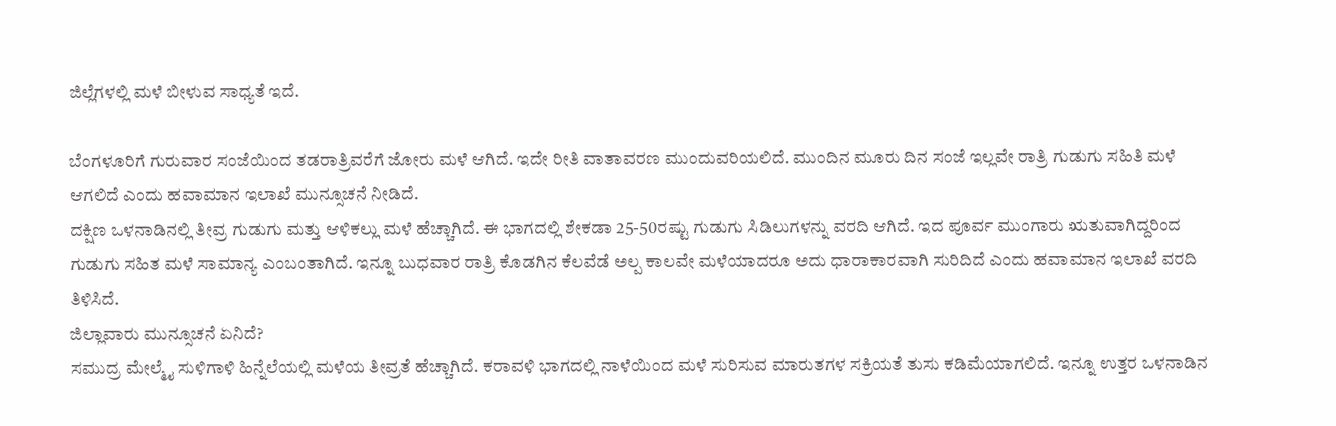ಜಿಲ್ಲೆಗಳಲ್ಲಿ ಮಳೆ ಬೀಳುವ ಸಾಧ್ಯತೆ ಇದೆ.

ಬೆಂಗಳೂರಿಗೆ ಗುರುವಾರ ಸಂಜೆಯಿಂದ ತಡರಾತ್ರಿವರೆಗೆ ಜೋರು ಮಳೆ ಆಗಿದೆ. ಇದೇ ರೀತಿ ವಾತಾವರಣ ಮುಂದುವರಿಯಲಿದೆ. ಮುಂದಿನ ಮೂರು ದಿನ ಸಂಜೆ ಇಲ್ಲವೇ ರಾತ್ರಿ ಗುಡುಗು ಸಹಿತಿ ಮಳೆ ಆಗಲಿದೆ ಎಂದು ಹವಾಮಾನ ಇಲಾಖೆ ಮುನ್ಸೂಚನೆ ನೀಡಿದೆ.
ದಕ್ಷಿಣ ಒಳನಾಡಿನಲ್ಲಿ ತೀವ್ರ ಗುಡುಗು ಮತ್ತು ಆಳಿಕಲ್ಲು ಮಳೆ ಹೆಚ್ಚಾಗಿದೆ. ಈ ಭಾಗದಲ್ಲಿ ಶೇಕಡಾ 25-50ರಷ್ಟು ಗುಡುಗು ಸಿಡಿಲುಗಳನ್ನು ವರದಿ ಆಗಿದೆ. ಇದ ಪೂರ್ವ ಮುಂಗಾರು ಋತುವಾಗಿದ್ದರಿಂದ ಗುಡುಗು ಸಹಿತ ಮಳೆ ಸಾಮಾನ್ಯ ಎಂಬಂತಾಗಿದೆ. ಇನ್ನೂ ಬುಧವಾರ ರಾತ್ರಿ ಕೊಡಗಿನ ಕೆಲವೆಡೆ ಅಲ್ಪ ಕಾಲವೇ ಮಳೆಯಾದರೂ ಅದು ಧಾರಾಕಾರವಾಗಿ ಸುರಿದಿದೆ ಎಂದು ಹವಾಮಾನ ಇಲಾಖೆ ವರದಿ ತಿಳಿಸಿದೆ.
ಜಿಲ್ಲಾವಾರು ಮುನ್ಸೂಚನೆ ಏನಿದೆ?
ಸಮುದ್ರ ಮೇಲ್ಮೈ ಸುಳಿಗಾಳಿ ಹಿನ್ನೆಲೆಯಲ್ಲಿ ಮಳೆಯ ತೀವ್ರತೆ ಹೆಚ್ಚಾಗಿದೆ. ಕರಾವಳಿ ಭಾಗದಲ್ಲಿ ನಾಳೆಯಿಂದ ಮಳೆ ಸುರಿಸುವ ಮಾರುತಗಳ ಸಕ್ರಿಯತೆ ತುಸು ಕಡಿಮೆಯಾಗಲಿದೆ. ಇನ್ನೂ ಉತ್ತರ ಒಳನಾಡಿನ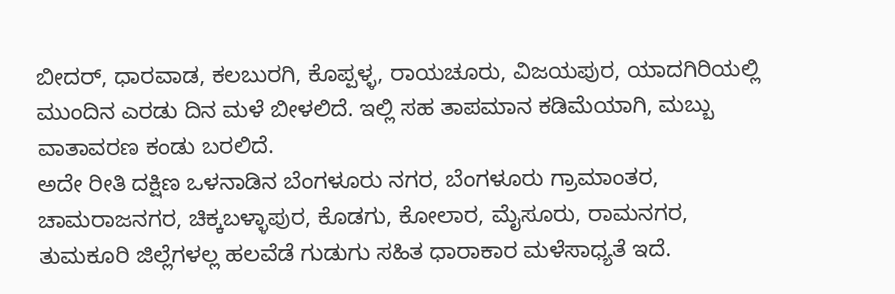ಬೀದರ್, ಧಾರವಾಡ, ಕಲಬುರಗಿ, ಕೊಪ್ಪಳ್ಳ, ರಾಯಚೂರು, ವಿಜಯಪುರ, ಯಾದಗಿರಿಯಲ್ಲಿ ಮುಂದಿನ ಎರಡು ದಿನ ಮಳೆ ಬೀಳಲಿದೆ. ಇಲ್ಲಿ ಸಹ ತಾಪಮಾನ ಕಡಿಮೆಯಾಗಿ, ಮಬ್ಬು ವಾತಾವರಣ ಕಂಡು ಬರಲಿದೆ.
ಅದೇ ರೀತಿ ದಕ್ಷಿಣ ಒಳನಾಡಿನ ಬೆಂಗಳೂರು ನಗರ, ಬೆಂಗಳೂರು ಗ್ರಾಮಾಂತರ, ಚಾಮರಾಜನಗರ, ಚಿಕ್ಕಬಳ್ಳಾಪುರ, ಕೊಡಗು, ಕೋಲಾರ, ಮೈಸೂರು, ರಾಮನಗರ, ತುಮಕೂರಿ ಜಿಲ್ಲೆಗಳಲ್ಲ ಹಲವೆಡೆ ಗುಡುಗು ಸಹಿತ ಧಾರಾಕಾರ ಮಳೆಸಾಧ್ಯತೆ ಇದೆ.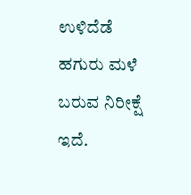ಉಳಿದೆಡೆ ಹಗುರು ಮಳೆ ಬರುವ ನಿರೀಕ್ಷೆ ಇದೆ.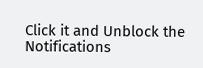Click it and Unblock the Notifications